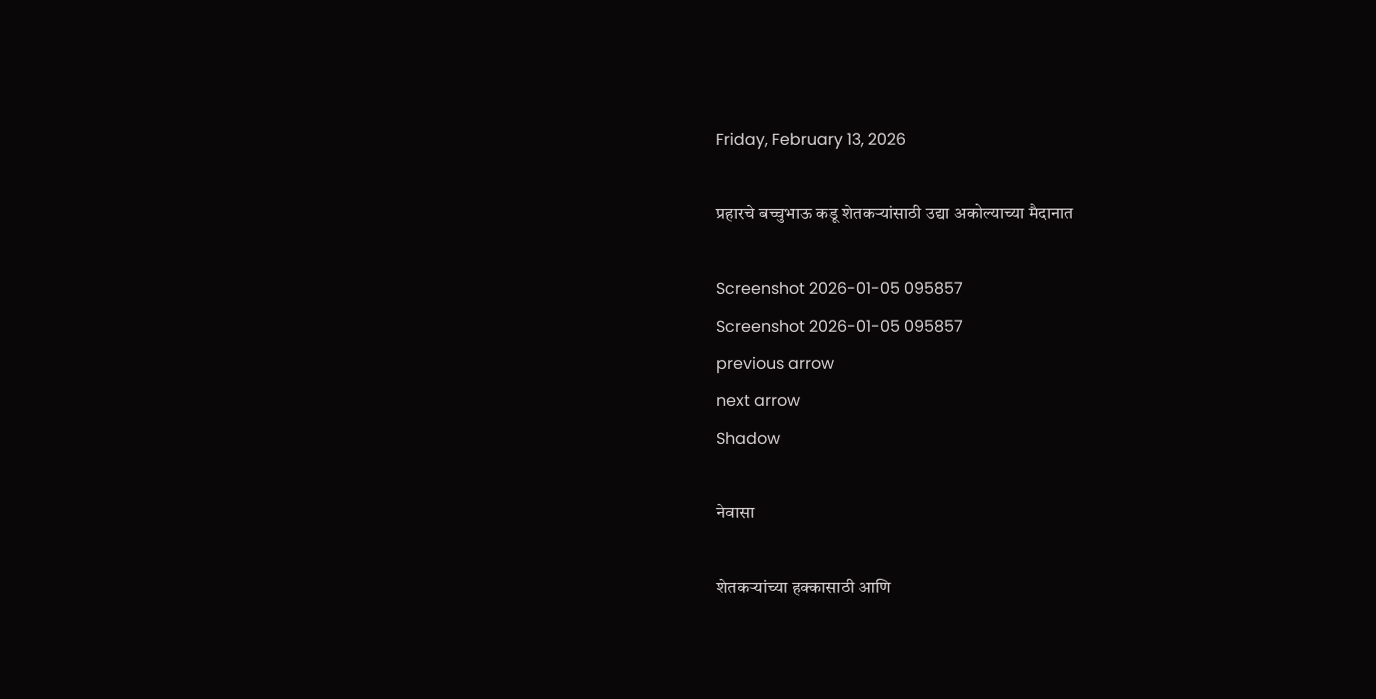Friday, February 13, 2026

प्रहारचे बच्चुभाऊ कडू शेतकऱ्यांसाठी उद्या अकोल्याच्या मैदानात

Screenshot 2026-01-05 095857
Screenshot 2026-01-05 095857
previous arrow
next arrow
Shadow

नेवासा

शेतकऱ्यांच्या हक्कासाठी आणि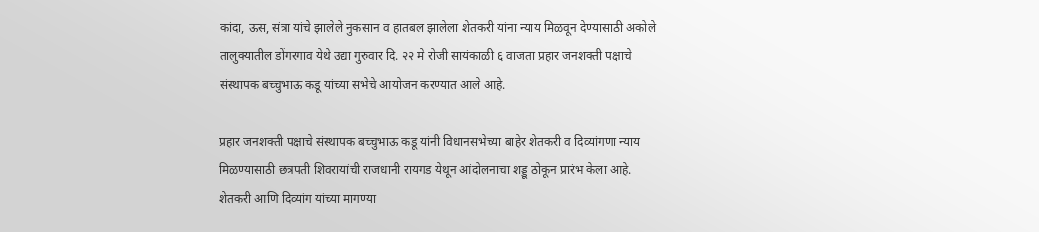कांदा, ऊस, संत्रा यांचे झालेले नुकसान व हातबल झालेला शेतकरी यांना न्याय मिळवून देण्यासाठी अकोले तालुक्यातील डोंगरगाव येथे उद्या गुरुवार दि. २२ मे रोजी सायंकाळी ६ वाजता प्रहार जनशक्ती पक्षाचे संस्थापक बच्चुभाऊ कडू यांच्या सभेचे आयोजन करण्यात आले आहे.

प्रहार जनशक्ती पक्षाचे संस्थापक बच्चुभाऊ कडू यांनी विधानसभेच्या बाहेर शेतकरी व दिव्यांगणा न्याय मिळण्यासाठी छत्रपती शिवरायांची राजधानी रायगड येथून आंदोलनाचा शड्डू ठोकून प्रारंभ केला आहे. शेतकरी आणि दिव्यांग यांच्या मागण्या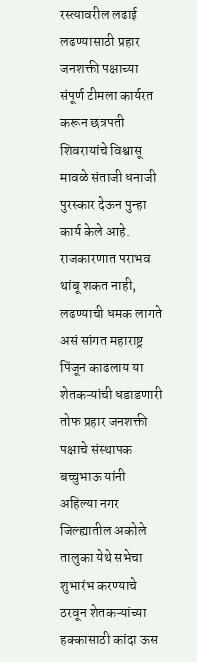रस्त्यावरील लढाई लढण्यासाठी प्रहार जनशक्ती पक्षाच्या संपूर्ण टीमला कार्यरत करून छत्रपती शिवरायांचे विश्वासू मावळे संताजी धनाजी पुरस्कार देऊन पुन्हा कार्य केले आहे. राजकारणात पराभव थांबू शकत नाही, लढण्याची धमक लागते असं सांगत महाराष्ट्र पिंजून काढलाय या शेतकऱ्यांची धडाडणारी तोफ प्रहार जनशक्ती पक्षाचे संस्थापक बच्चुभाऊ यांनी अहिल्या नगर जिल्ह्यातील अकोले तालुका येथे सभेचा शुभारंभ करण्याचे ठरवून शेतकऱ्यांच्या हक्कासाठी कांदा ऊस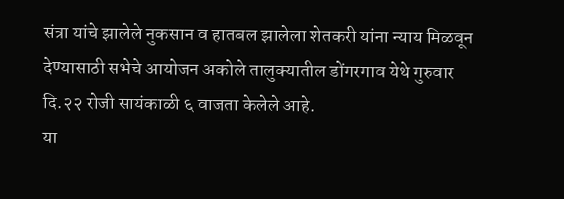संत्रा यांचे झालेले नुकसान व हातबल झालेला शेतकरी यांना न्याय मिळवून देण्यासाठी सभेचे आयोजन अकोले तालुक्यातील डोंगरगाव येथे गुरुवार दि.२२ रोजी सायंकाळी ६ वाजता केलेले आहे.
या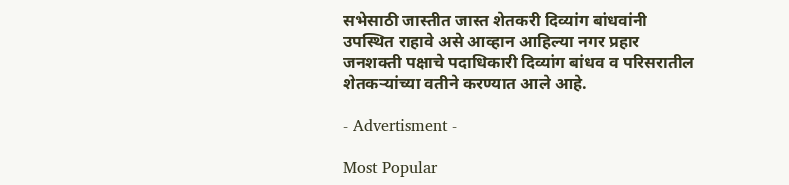सभेसाठी जास्तीत जास्त शेतकरी दिव्यांग बांधवांनी उपस्थित राहावे असे आव्हान आहिल्या नगर प्रहार जनशक्ती पक्षाचे पदाधिकारी दिव्यांग बांधव व परिसरातील शेतकऱ्यांच्या वतीने करण्यात आले आहे.

- Advertisment -

Most Popular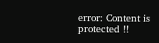error: Content is protected !!